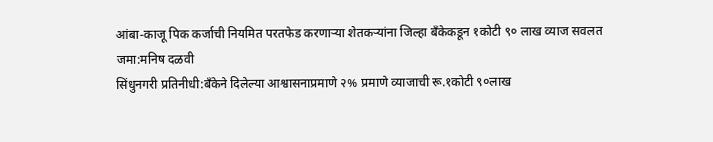आंबा-काजू पिक कर्जाची नियमित परतफेड करणाऱ्या शेतकऱ्यांना जिल्हा बँकेकडून १कोटी ९० लाख व्याज सवलत जमा:मनिष दळवी
सिंधुनगरी प्रतिनीधी:बँकेने दिलेल्या आश्वासनाप्रमाणे २% प्रमाणे व्याजाची रू.१कोटी ९०लाख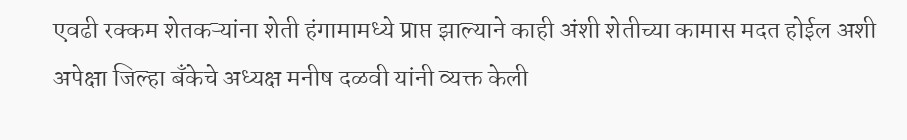एवढी रक्कम शेतकऱ्यांना शेती हंगामामध्ये प्राप्त झाल्याने काही अंशी शेतीच्या कामास मदत होईल अशी अपेक्षा जिल्हा बँकेचे अध्यक्ष मनीष दळवी यांनी व्यक्त केली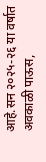आहे.सन २०२५-२६ या वर्षात अवकाळी पाऊस,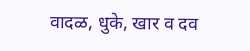वादळ, धुके, खार व दव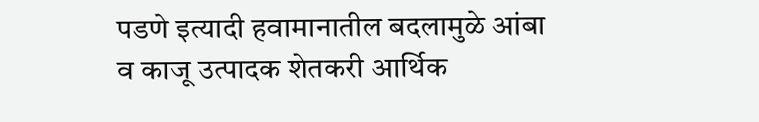पडणे इत्यादी हवामानातील बदलामुळे आंबा व काजू उत्पादक शेतकरी आर्थिक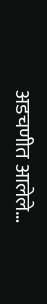अडचणीत आलेले…